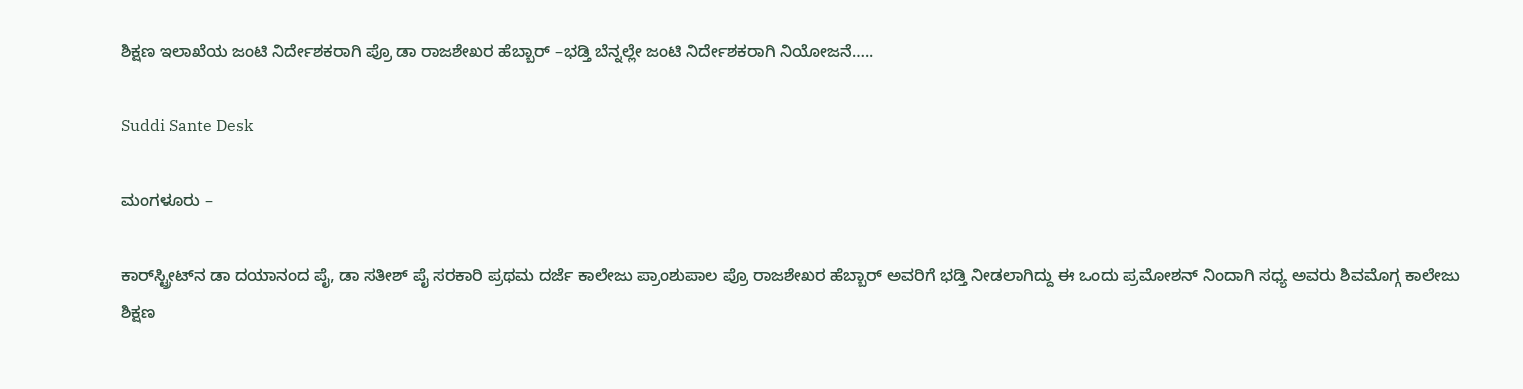ಶಿಕ್ಷಣ ಇಲಾಖೆಯ ಜಂಟಿ ನಿರ್ದೇಶಕರಾಗಿ ಪ್ರೊ ಡಾ ರಾಜಶೇಖರ ಹೆಬ್ಬಾರ್ –ಭಡ್ತಿ ಬೆನ್ನಲ್ಲೇ ಜಂಟಿ ನಿರ್ದೇಶಕರಾಗಿ ನಿಯೋಜನೆ…..

Suddi Sante Desk

ಮಂಗಳೂರು –

ಕಾರ್‌ಸ್ಟ್ರೀಟ್‌ನ ಡಾ ದಯಾನಂದ ಪೈ, ಡಾ ಸತೀಶ್‌ ಪೈ ಸರಕಾರಿ ಪ್ರಥಮ ದರ್ಜೆ ಕಾಲೇಜು ಪ್ರಾಂಶುಪಾಲ ಪ್ರೊ ರಾಜಶೇಖರ ಹೆಬ್ಬಾರ್ ಅವರಿಗೆ ಭಡ್ತಿ ನೀಡಲಾಗಿದ್ದು ಈ ಒಂದು ಪ್ರಮೋಶನ್ ನಿಂದಾಗಿ ಸಧ್ಯ ಅವರು ಶಿವಮೊಗ್ಗ ಕಾಲೇಜು ಶಿಕ್ಷಣ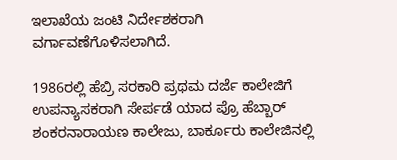ಇಲಾಖೆಯ ಜಂಟಿ ನಿರ್ದೇಶಕರಾಗಿ ವರ್ಗಾವಣೆಗೊಳಿಸಲಾಗಿದೆ.

1986ರಲ್ಲಿ ಹೆಬ್ರಿ ಸರಕಾರಿ ಪ್ರಥಮ ದರ್ಜೆ ಕಾಲೇಜಿಗೆ ಉಪನ್ಯಾಸಕರಾಗಿ ಸೇರ್ಪಡೆ ಯಾದ ಪ್ರೊ ಹೆಬ್ಬಾರ್ ಶಂಕರನಾರಾಯಣ ಕಾಲೇಜು, ಬಾರ್ಕೂರು ಕಾಲೇಜಿನಲ್ಲಿ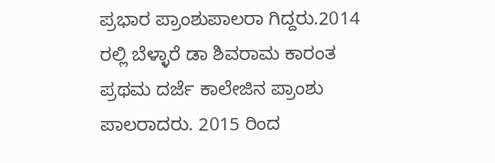ಪ್ರಭಾರ ಪ್ರಾಂಶುಪಾಲರಾ ಗಿದ್ದರು.2014 ರಲ್ಲಿ ಬೆಳ್ಳಾರೆ ಡಾ ಶಿವರಾಮ ಕಾರಂತ ಪ್ರಥಮ ದರ್ಜೆ ಕಾಲೇಜಿನ ಪ್ರಾಂಶು ಪಾಲರಾದರು. 2015 ರಿಂದ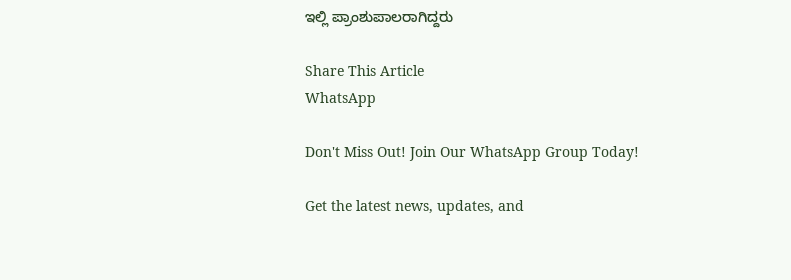ಇಲ್ಲಿ ಪ್ರಾಂಶುಪಾಲರಾಗಿದ್ದರು

Share This Article
WhatsApp

Don't Miss Out! Join Our WhatsApp Group Today!

Get the latest news, updates, and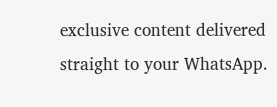exclusive content delivered straight to your WhatsApp.